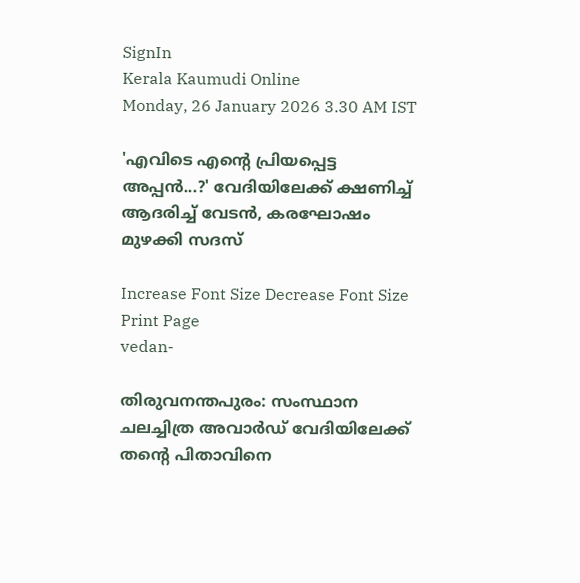SignIn
Kerala Kaumudi Online
Monday, 26 January 2026 3.30 AM IST

'എവിടെ എന്റെ പ്രിയപ്പെട്ട അപ്പൻ...?' വേദിയിലേക്ക് ക്ഷണിച്ച് ആദരിച്ച് വേടൻ, കരഘോഷം മുഴക്കി സദസ്

Increase Font Size Decrease Font Size Print Page
vedan-

തിരുവനന്തപുരം: സംസ്ഥാന ചലച്ചിത്ര അവാ‌‌ർഡ് വേദിയിലേക്ക് തന്റെ പിതാവിനെ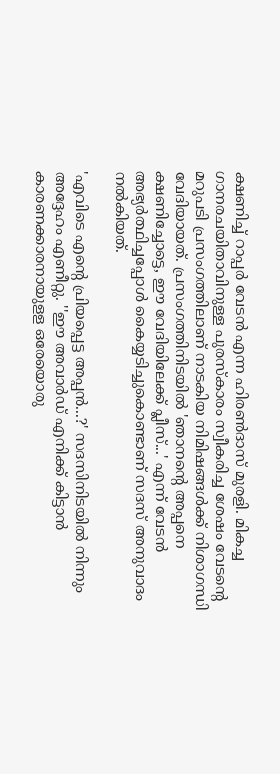ക്ഷണിച്ച് റാപ്പർ വേടൻ എന്ന ഹിരൺദാസ് മുരളി. മികച്ച ഗാനരചയിതാവിനുള്ള പുരസ്കാരം സ്വീകരിച്ച ശേഷം വേടന്റെ മറുപടി പ്രസംഗത്തിലാണ് നാടകിയ നിമിഷങ്ങൾക്ക് നിശാഗന്ധി വേദിയായത്. പ്രസംഗത്തിനിടയിൽ 'ഞാനന്റെ അപ്പനെ ക്ഷണിച്ചോട്ടെ, ഈ വേദിയിലേക്ക് പ്ലീസ്...' എന്ന് വേടൻ അഭ്യർത്ഥിച്ചപ്പോൾ കൈയ്യടിച്ചുകൊണ്ടാണ് സദസ് അനുവാദം നൽകിയത്.

'എവിടെ എന്റെ പ്രിയപ്പെട്ട അപ്പൻ...?' സദസിനിടയിൽ നിന്നും അദ്ദേഹം എണീറ്റു. ''ഈ അവാർഡ് എനിക്ക് കിട്ടാൻ കാരണക്കാരനായുളള ഒരേയൊരു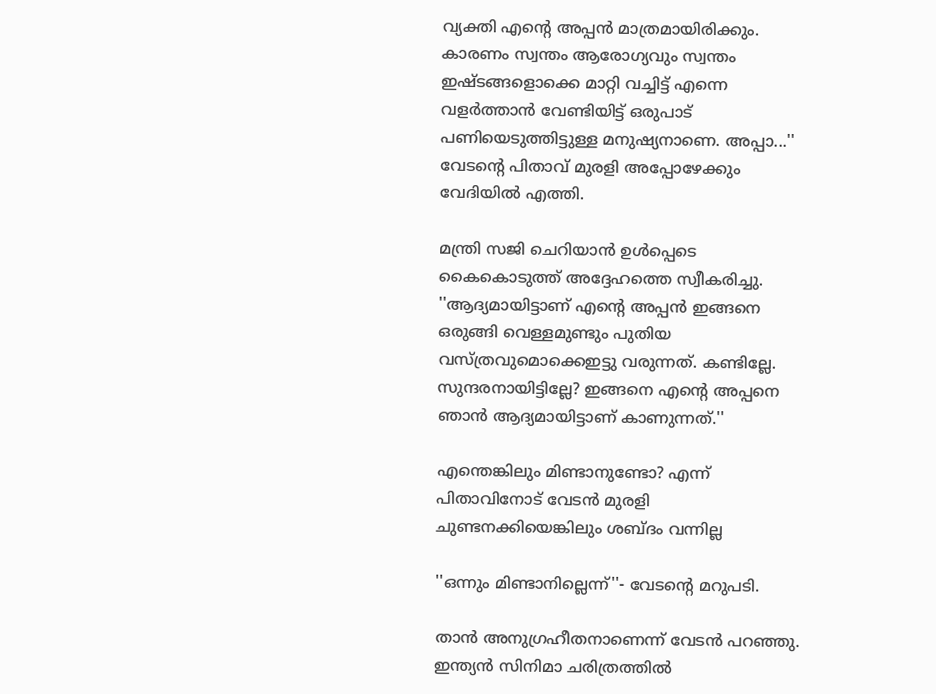വ്യക്തി എന്റെ അപ്പൻ മാത്രമായിരിക്കും. കാരണം സ്വന്തം ആരോഗ്യവും സ്വന്തം ഇഷ്ടങ്ങളൊക്കെ മാറ്റി വച്ചിട്ട് എന്നെ വളർത്താൻ വേണ്ടിയിട്ട് ഒരുപാട് പണിയെടുത്തിട്ടുള്ള മനുഷ്യനാണെ. അപ്പാ...'' വേടന്റെ പിതാവ് മുരളി അപ്പോഴേക്കും വേദിയിൽ എത്തി.

മന്ത്രി സജി ചെറിയാൻ ഉൾപ്പെടെ കൈകൊടുത്ത് അദ്ദേഹത്തെ സ്വീകരിച്ചു. ''ആദ്യമായിട്ടാണ് എന്റെ അപ്പൻ ഇങ്ങനെ ഒരുങ്ങി വെള്ളമുണ്ടും പുതിയ വസ്ത്രവുമൊക്കെഇട്ടു വരുന്നത്. കണ്ടില്ലേ. സുന്ദരനായിട്ടില്ലേ? ഇങ്ങനെ എന്റെ അപ്പനെ ഞാൻ ആദ്യമായിട്ടാണ് കാണുന്നത്.''

എന്തെങ്കിലും മിണ്ടാനുണ്ടോ? എന്ന് പിതാവിനോട് വേടൻ മുരളി ചുണ്ടനക്കിയെങ്കിലും ശബ്ദം വന്നില്ല

''ഒന്നും മിണ്ടാനില്ലെന്ന്''- വേടന്റെ മറുപടി.

താൻ അനുഗ്രഹീതനാണെന്ന് വേടൻ പറഞ്ഞു. ഇന്ത്യൻ സിനിമാ ചരിത്രത്തിൽ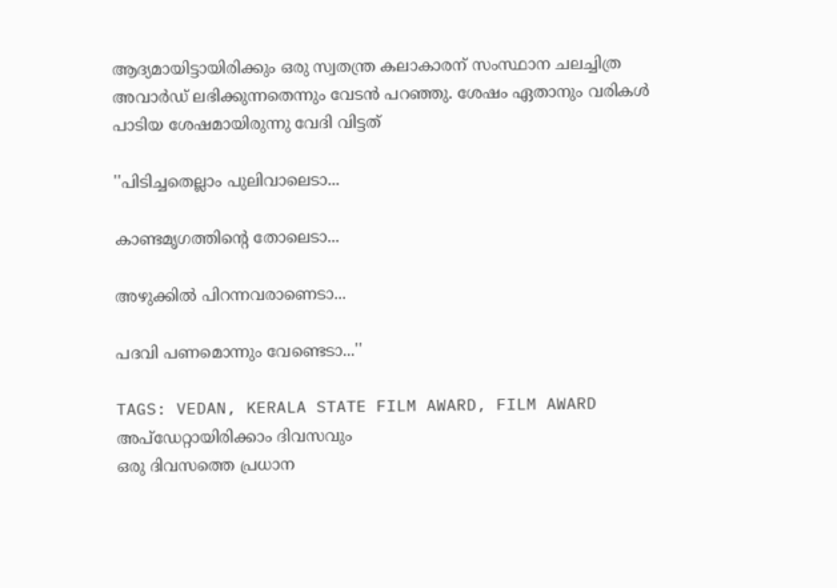ആദ്യമായിട്ടായിരിക്കും ഒരു സ്വതന്ത്ര കലാകാരന് സംസ്ഥാന ചലച്ചിത്ര അവാർഡ് ലഭിക്കുന്നതെന്നും വേടൻ പറഞ്ഞു. ശേഷം ഏതാനും വരികൾ പാടിയ ശേഷമായിരുന്നു വേദി വിട്ടത്

''പിടിച്ചതെല്ലാം പുലിവാലെടാ...

കാണ്ടമൃഗത്തിന്റെ തോലെടാ...

അഴുക്കിൽ പിറന്നവരാണെടാ...

പദവി പണമൊന്നും വേണ്ടെടാ...''

TAGS: VEDAN, KERALA STATE FILM AWARD, FILM AWARD
അപ്ഡേറ്റായിരിക്കാം ദിവസവും
ഒരു ദിവസത്തെ പ്രധാന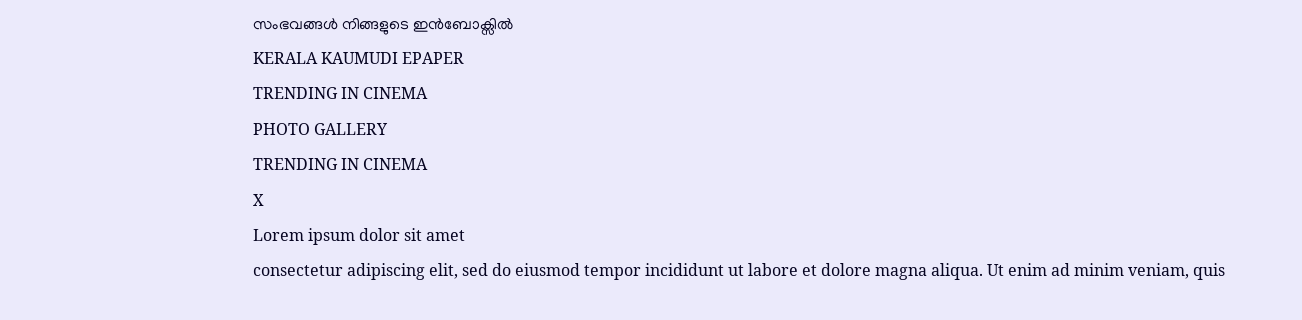സംഭവങ്ങൾ നിങ്ങളുടെ ഇൻബോക്സിൽ
KERALA KAUMUDI EPAPER
TRENDING IN CINEMA
PHOTO GALLERY
TRENDING IN CINEMA
X
Lorem ipsum dolor sit amet
consectetur adipiscing elit, sed do eiusmod tempor incididunt ut labore et dolore magna aliqua. Ut enim ad minim veniam, quis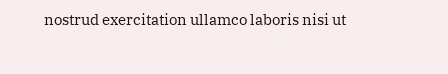nostrud exercitation ullamco laboris nisi ut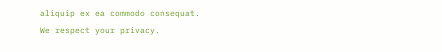aliquip ex ea commodo consequat.
We respect your privacy.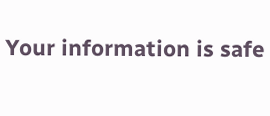Your information is safe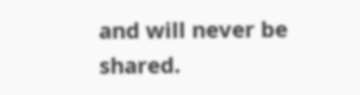and will never be shared.